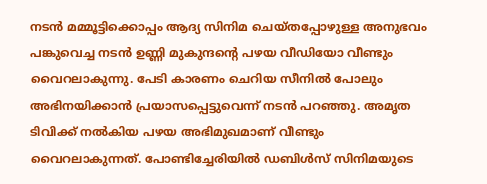നടൻ മമ്മൂട്ടിക്കൊപ്പം ആദ്യ സിനിമ ചെയ്തപ്പോഴുള്ള അനുഭവം പങ്കുവെച്ച നടൻ ഉണ്ണി മുകുന്ദന്റെ പഴയ വീഡിയോ വീണ്ടും വൈറലാകുന്നു. പേടി കാരണം ചെറിയ സീനിൽ പോലും അഭിനയിക്കാൻ പ്രയാസപ്പെട്ടുവെന്ന് നടൻ പറഞ്ഞു. അമൃത ടിവിക്ക് നൽകിയ പഴയ അഭിമുഖമാണ് വീണ്ടും വൈറലാകുന്നത്. പോണ്ടിച്ചേരിയിൽ ഡബിൾസ് സിനിമയുടെ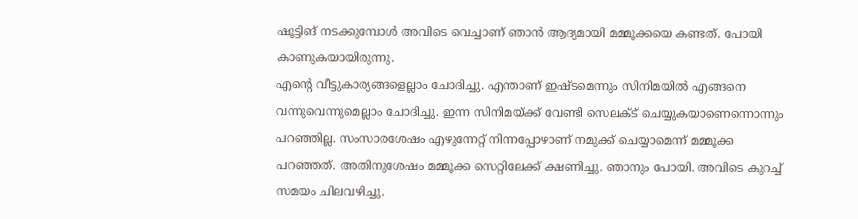ഷൂട്ടിങ് നടക്കുമ്പോൾ അവിടെ വെച്ചാണ് ഞാൻ ആദ്യമായി മമ്മൂക്കയെ കണ്ടത്. പോയി കാണുകയായിരുന്നു.
എന്റെ വീട്ടുകാര്യങ്ങളെല്ലാം ചോദിച്ചു. എന്താണ് ഇഷ്ടമെന്നും സിനിമയിൽ എങ്ങനെ വന്നുവെന്നുമെല്ലാം ചോദിച്ചു. ഇന്ന സിനിമയ്ക്ക് വേണ്ടി സെലക്ട് ചെയ്യുകയാണെന്നൊന്നും പറഞ്ഞില്ല. സംസാരശേഷം എഴുന്നേറ്റ് നിന്നപ്പോഴാണ് നമുക്ക് ചെയ്യാമെന്ന് മമ്മൂക്ക പറഞ്ഞത്. അതിനുശേഷം മമ്മൂക്ക സെറ്റിലേക്ക് ക്ഷണിച്ചു. ഞാനും പോയി. അവിടെ കുറച്ച് സമയം ചിലവഴിച്ചു.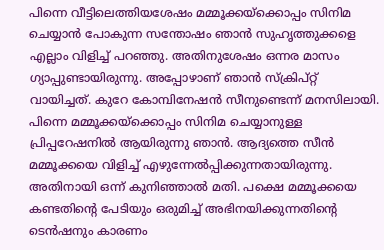പിന്നെ വീട്ടിലെത്തിയശേഷം മമ്മൂക്കയ്ക്കൊപ്പം സിനിമ ചെയ്യാൻ പോകുന്ന സന്തോഷം ഞാൻ സുഹൃത്തുക്കളെ എല്ലാം വിളിച്ച് പറഞ്ഞു. അതിനുശേഷം ഒന്നര മാസം ഗ്യാപ്പുണ്ടായിരുന്നു. അപ്പോഴാണ് ഞാൻ സ്ക്രിപ്റ്റ് വായിച്ചത്. കുറേ കോമ്പിനേഷൻ സീനുണ്ടെന്ന് മനസിലായി. പിന്നെ മമ്മൂക്കയ്ക്കൊപ്പം സിനിമ ചെയ്യാനുള്ള പ്രിപ്പറേഷനിൽ ആയിരുന്നു ഞാൻ. ആദ്യത്തെ സീൻ മമ്മൂക്കയെ വിളിച്ച് എഴുന്നേൽപ്പിക്കുന്നതായിരുന്നു. അതിനായി ഒന്ന് കുനിഞ്ഞാൽ മതി. പക്ഷെ മമ്മൂക്കയെ കണ്ടതിന്റെ പേടിയും ഒരുമിച്ച് അഭിനയിക്കുന്നതിന്റെ ടെൻഷനും കാരണം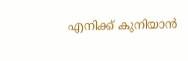എനിക്ക് കുനിയാൻ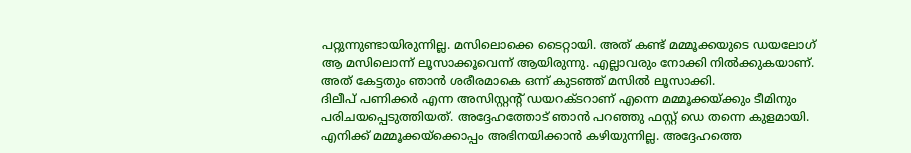പറ്റുന്നുണ്ടായിരുന്നില്ല. മസിലൊക്കെ ടൈറ്റായി. അത് കണ്ട് മമ്മൂക്കയുടെ ഡയലോഗ് ആ മസിലൊന്ന് ലൂസാക്കൂവെന്ന് ആയിരുന്നു. എല്ലാവരും നോക്കി നിൽക്കുകയാണ്. അത് കേട്ടതും ഞാൻ ശരീരമാകെ ഒന്ന് കുടഞ്ഞ് മസിൽ ലൂസാക്കി.
ദിലീപ് പണിക്കർ എന്ന അസിസ്റ്റന്റ് ഡയറക്ടറാണ് എന്നെ മമ്മൂക്കയ്ക്കും ടീമിനും പരിചയപ്പെടുത്തിയത്. അദ്ദേഹത്തോട് ഞാൻ പറഞ്ഞു ഫസ്റ്റ് ഡെ തന്നെ കുളമായി. എനിക്ക് മമ്മൂക്കയ്ക്കൊപ്പം അഭിനയിക്കാൻ കഴിയുന്നില്ല. അദ്ദേഹത്തെ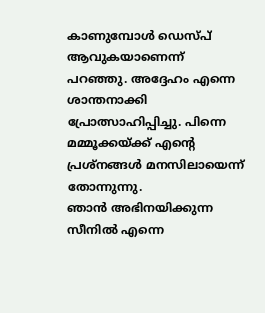കാണുമ്പോൾ ഡെസ്പ് ആവുകയാണെന്ന് പറഞ്ഞു. അദ്ദേഹം എന്നെ ശാന്തനാക്കി പ്രോത്സാഹിപ്പിച്ചു. പിന്നെ മമ്മൂക്കയ്ക്ക് എന്റെ പ്രശ്നങ്ങൾ മനസിലായെന്ന് തോന്നുന്നു.
ഞാൻ അഭിനയിക്കുന്ന സീനിൽ എന്നെ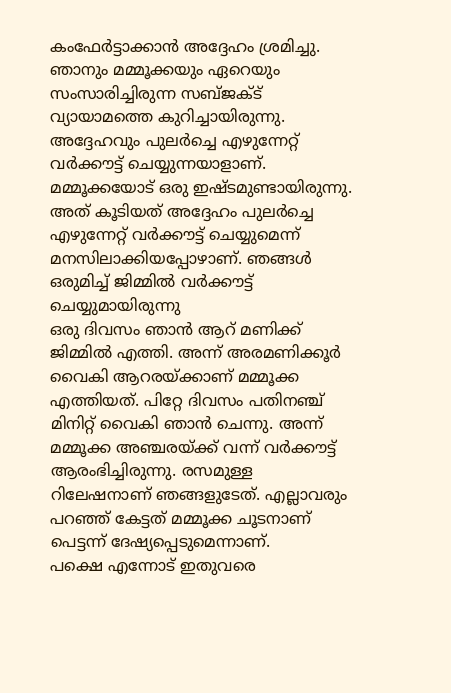കംഫേർട്ടാക്കാൻ അദ്ദേഹം ശ്രമിച്ചു. ഞാനും മമ്മൂക്കയും ഏറെയും സംസാരിച്ചിരുന്ന സബ്ജക്ട് വ്യായാമത്തെ കുറിച്ചായിരുന്നു. അദ്ദേഹവും പുലർച്ചെ എഴുന്നേറ്റ് വർക്കൗട്ട് ചെയ്യുന്നയാളാണ്. മമ്മൂക്കയോട് ഒരു ഇഷ്ടമുണ്ടായിരുന്നു. അത് കൂടിയത് അദ്ദേഹം പുലർച്ചെ എഴുന്നേറ്റ് വർക്കൗട്ട് ചെയ്യുമെന്ന് മനസിലാക്കിയപ്പോഴാണ്. ഞങ്ങൾ ഒരുമിച്ച് ജിമ്മിൽ വർക്കൗട്ട് ചെയ്യുമായിരുന്നു
ഒരു ദിവസം ഞാൻ ആറ് മണിക്ക് ജിമ്മിൽ എത്തി. അന്ന് അരമണിക്കൂർ വൈകി ആറരയ്ക്കാണ് മമ്മൂക്ക എത്തിയത്. പിറ്റേ ദിവസം പതിനഞ്ച് മിനിറ്റ് വൈകി ഞാൻ ചെന്നു. അന്ന് മമ്മൂക്ക അഞ്ചരയ്ക്ക് വന്ന് വർക്കൗട്ട് ആരംഭിച്ചിരുന്നു. രസമുള്ള റിലേഷനാണ് ഞങ്ങളുടേത്. എല്ലാവരും പറഞ്ഞ് കേട്ടത് മമ്മൂക്ക ചൂടനാണ് പെട്ടന്ന് ദേഷ്യപ്പെടുമെന്നാണ്.
പക്ഷെ എന്നോട് ഇതുവരെ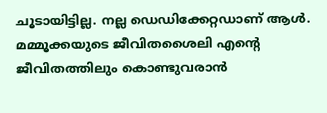ചൂടായിട്ടില്ല. നല്ല ഡെഡിക്കേറ്റഡാണ് ആൾ. മമ്മൂക്കയുടെ ജീവിതശൈലി എന്റെ ജീവിതത്തിലും കൊണ്ടുവരാൻ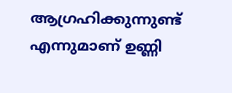ആഗ്രഹിക്കുന്നുണ്ട് എന്നുമാണ് ഉണ്ണി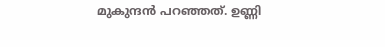മുകുന്ദൻ പറഞ്ഞത്. ഉണ്ണി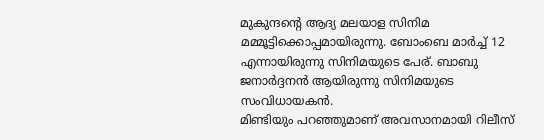മുകുന്ദന്റെ ആദ്യ മലയാള സിനിമ മമ്മൂട്ടിക്കൊപ്പമായിരുന്നു. ബോംബെ മാർച്ച് 12 എന്നായിരുന്നു സിനിമയുടെ പേര്. ബാബു ജനാർദ്ദനൻ ആയിരുന്നു സിനിമയുടെ സംവിധായകൻ.
മിണ്ടിയും പറഞ്ഞുമാണ് അവസാനമായി റിലീസ്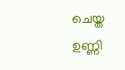ചെയ്ത ഉണ്ണി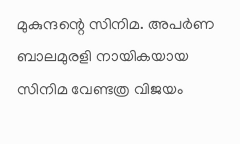മുകുന്ദന്റെ സിനിമ. അപർണ ബാലമുരളി നായികയായ സിനിമ വേണ്ടത്ര വിജയം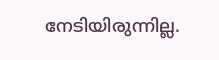നേടിയിരുന്നില്ല.